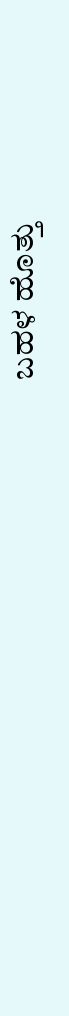ಬಹಳ ಹೊತ್ತು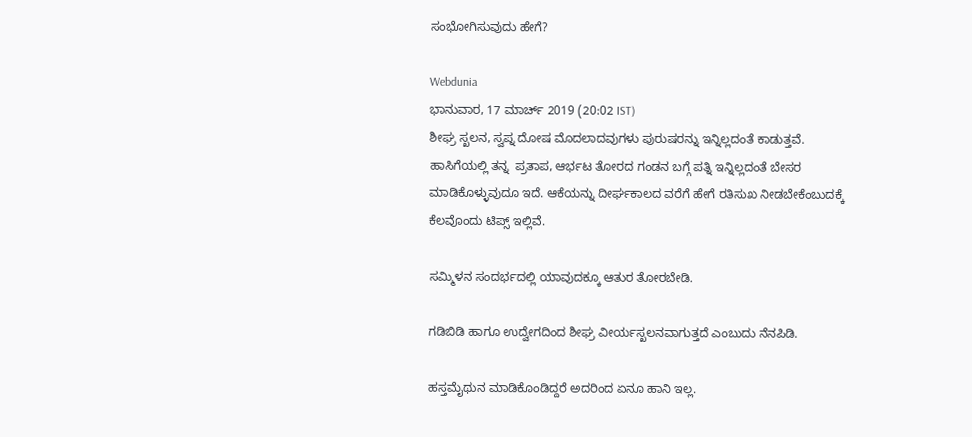ಸಂಭೋಗಿಸುವುದು ಹೇಗೆ?

Webdunia
ಭಾನುವಾರ, 17 ಮಾರ್ಚ್ 2019 (20:02 IST)
ಶೀಘ್ರ ಸ್ಖಲನ, ಸ್ವಪ್ನ ದೋಷ ಮೊದಲಾದವುಗಳು ಪುರುಷರನ್ನು ಇನ್ನಿಲ್ಲದಂತೆ ಕಾಡುತ್ತವೆ. ಹಾಸಿಗೆಯಲ್ಲಿ ತನ್ನ  ಪ್ರತಾಪ, ಆರ್ಭಟ ತೋರದ ಗಂಡನ ಬಗ್ಗೆ ಪತ್ನಿ ಇನ್ನಿಲ್ಲದಂತೆ ಬೇಸರ ಮಾಡಿಕೊಳ್ಳುವುದೂ ಇದೆ. ಆಕೆಯನ್ನು ದೀರ್ಘಕಾಲದ ವರೆಗೆ ಹೇಗೆ ರತಿಸುಖ ನೀಡಬೇಕೆಂಬುದಕ್ಕೆ ಕೆಲವೊಂದು ಟಿಪ್ಸ್ ಇಲ್ಲಿವೆ.

ಸಮ್ಮಿಳನ ಸಂದರ್ಭದಲ್ಲಿ ಯಾವುದಕ್ಕೂ ಆತುರ ತೋರಬೇಡಿ.

ಗಡಿಬಿಡಿ ಹಾಗೂ ಉದ್ವೇಗದಿಂದ ಶೀಘ್ರ ವೀರ್ಯಸ್ಖಲನವಾಗುತ್ತದೆ ಎಂಬುದು ನೆನಪಿಡಿ.

ಹಸ್ತಮೈಥುನ ಮಾಡಿಕೊಂಡಿದ್ದರೆ ಅದರಿಂದ ಏನೂ ಹಾನಿ ಇಲ್ಲ.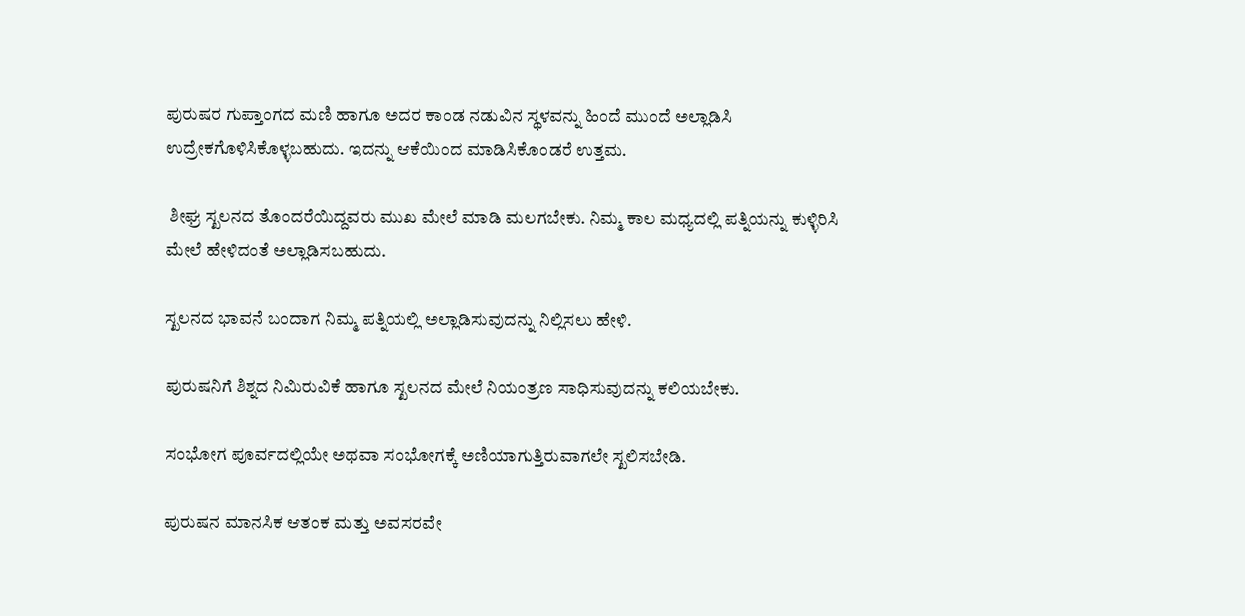ಪುರುಷರ ಗುಪ್ತಾಂಗದ ಮಣಿ ಹಾಗೂ ಅದರ ಕಾಂಡ ನಡುವಿನ ಸ್ಥಳವನ್ನು ಹಿಂದೆ ಮುಂದೆ ಅಲ್ಲಾಡಿಸಿ ಉದ್ರೇಕಗೊಳಿಸಿಕೊಳ್ಳಬಹುದು. ಇದನ್ನು ಆಕೆಯಿಂದ ಮಾಡಿಸಿಕೊಂಡರೆ ಉತ್ತಮ.

 ಶೀಘ್ರ ಸ್ಖಲನದ ತೊಂದರೆಯಿದ್ದವರು ಮುಖ ಮೇಲೆ ಮಾಡಿ ಮಲಗಬೇಕು. ನಿಮ್ಮ ಕಾಲ ಮಧ್ಯದಲ್ಲಿ ಪತ್ನಿಯನ್ನು ಕುಳ್ಳಿರಿಸಿ ಮೇಲೆ ಹೇಳಿದಂತೆ ಅಲ್ಲಾಡಿಸಬಹುದು.

ಸ್ಖಲನದ ಭಾವನೆ ಬಂದಾಗ ನಿಮ್ಮ ಪತ್ನಿಯಲ್ಲಿ ಅಲ್ಲಾಡಿಸುವುದನ್ನು ನಿಲ್ಲಿಸಲು ಹೇಳಿ.

ಪುರುಷನಿಗೆ ಶಿಶ್ನದ ನಿಮಿರುವಿಕೆ ಹಾಗೂ ಸ್ಖಲನದ ಮೇಲೆ ನಿಯಂತ್ರಣ ಸಾಧಿಸುವುದನ್ನು ಕಲಿಯಬೇಕು.

ಸಂಭೋಗ ಪೂರ್ವದಲ್ಲಿಯೇ ಅಥವಾ ಸಂಭೋಗಕ್ಕೆ ಅಣಿಯಾಗುತ್ತಿರುವಾಗಲೇ ಸ್ಖಲಿಸಬೇಡಿ.

ಪುರುಷನ ಮಾನಸಿಕ ಆತಂಕ ಮತ್ತು ಅವಸರವೇ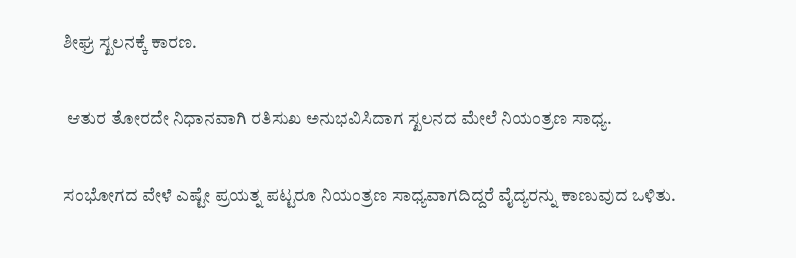ಶೀಘ್ರ ಸ್ಖಲನಕ್ಕೆ ಕಾರಣ.

 ಆತುರ ತೋರದೇ ನಿಧಾನವಾಗಿ ರತಿಸುಖ ಅನುಭವಿಸಿದಾಗ ಸ್ಖಲನದ ಮೇಲೆ ನಿಯಂತ್ರಣ ಸಾಧ್ಯ.

ಸಂಭೋಗದ ವೇಳೆ ಎಷ್ಟೇ ಪ್ರಯತ್ನ ಪಟ್ಟರೂ ನಿಯಂತ್ರಣ ಸಾಧ್ಯವಾಗದಿದ್ದರೆ ವೈದ್ಯರನ್ನು ಕಾಣುವುದ ಒಳಿತು.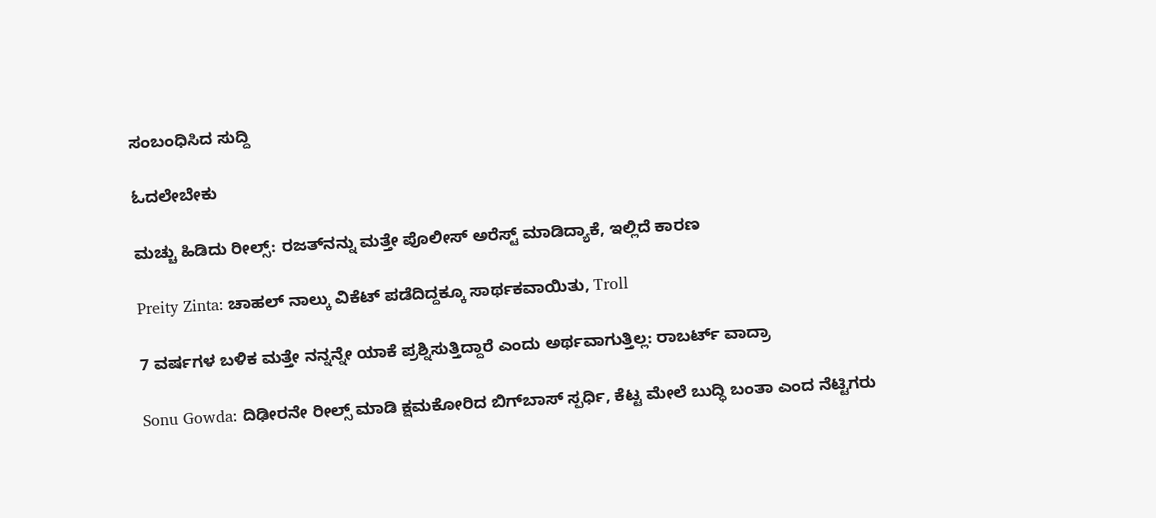ಸಂಬಂಧಿಸಿದ ಸುದ್ದಿ

ಓದಲೇಬೇಕು

ಮಚ್ಚು ಹಿಡಿದು ರೀಲ್ಸ್‌: ರಜತ್‌ನನ್ನು ಮತ್ತೇ ಪೊಲೀಸ್ ಅರೆಸ್ಟ್ ಮಾಡಿದ್ಯಾಕೆ, ಇಲ್ಲಿದೆ ಕಾರಣ

Preity Zinta: ಚಾಹಲ್ ನಾಲ್ಕು ವಿಕೆಟ್ ಪಡೆದಿದ್ದಕ್ಕೂ ಸಾರ್ಥಕವಾಯಿತು, Troll

7 ವರ್ಷಗಳ ಬಳಿಕ ಮತ್ತೇ ನನ್ನನ್ನೇ ಯಾಕೆ ಪ್ರಶ್ನಿಸುತ್ತಿದ್ದಾರೆ ಎಂದು ಅರ್ಥವಾಗುತ್ತಿಲ್ಲ: ರಾಬರ್ಟ್‌ ವಾದ್ರಾ

Sonu Gowda: ದಿಢೀರನೇ ರೀಲ್ಸ್ ಮಾಡಿ ಕ್ಷಮಕೋರಿದ ಬಿಗ್‌ಬಾಸ್‌ ಸ್ಪರ್ಧಿ, ಕೆಟ್ಟ ಮೇಲೆ ಬುದ್ಧಿ ಬಂತಾ ಎಂದ ನೆಟ್ಟಿಗರು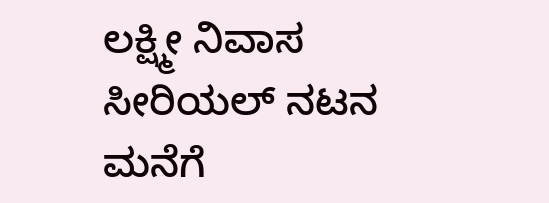ಲಕ್ಷ್ಮೀ ನಿವಾಸ ಸೀರಿಯಲ್ ನಟನ ಮನೆಗೆ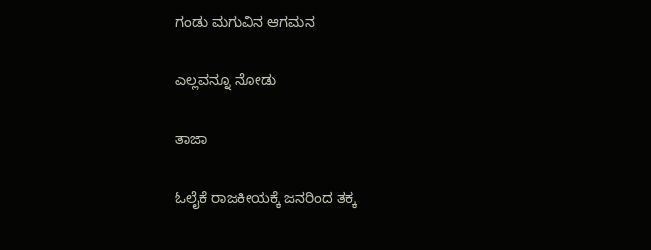ಗಂಡು ಮಗುವಿನ ಆಗಮನ

ಎಲ್ಲವನ್ನೂ ನೋಡು

ತಾಜಾ

ಓಲೈಕೆ ರಾಜಕೀಯಕ್ಕೆ ಜನರಿಂದ ತಕ್ಕ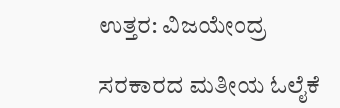ಉತ್ತರ: ವಿಜಯೇಂದ್ರ

ಸರಕಾರದ ಮತೀಯ ಓಲೈಕೆ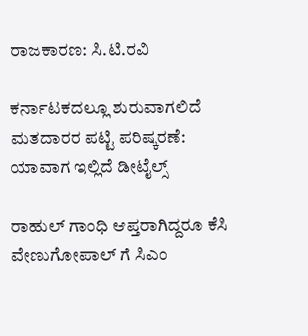ರಾಜಕಾರಣ: ಸಿ.ಟಿ.ರವಿ

ಕರ್ನಾಟಕದಲ್ಲೂ ಶುರುವಾಗಲಿದೆ ಮತದಾರರ ಪಟ್ಟಿ ಪರಿಷ್ಕರಣೆ: ಯಾವಾಗ ಇಲ್ಲಿದೆ ಡೀಟೈಲ್ಸ್

ರಾಹುಲ್ ಗಾಂಧಿ ಆಪ್ತರಾಗಿದ್ದರೂ ಕೆಸಿ ವೇಣುಗೋಪಾಲ್ ಗೆ ಸಿಎಂ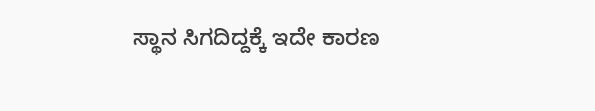ಸ್ಥಾನ ಸಿಗದಿದ್ದಕ್ಕೆ ಇದೇ ಕಾರಣ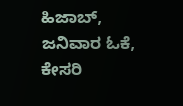ಹಿಜಾಬ್, ಜನಿವಾರ ಓಕೆ, ಕೇಸರಿ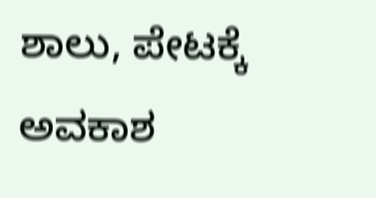ಶಾಲು, ಪೇಟಕ್ಕೆ ಅವಕಾಶ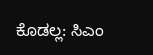ಕೊಡಲ್ಲ: ಸಿಎಂ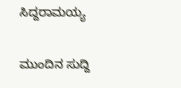ಸಿದ್ದರಾಮಯ್ಯ

ಮುಂದಿನ ಸುದ್ದಿ